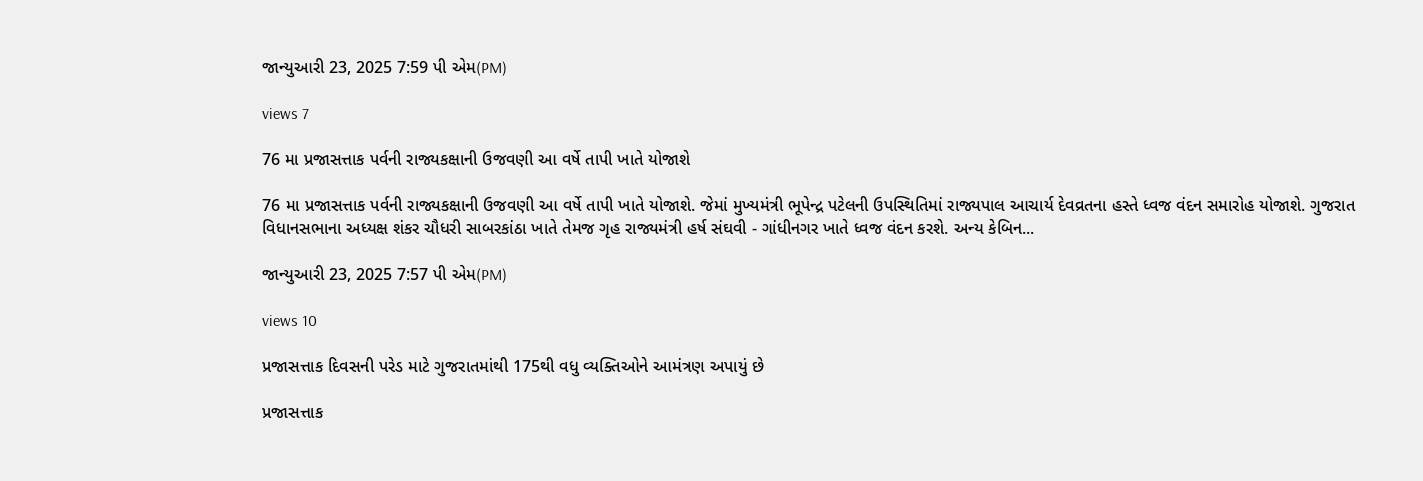જાન્યુઆરી 23, 2025 7:59 પી એમ(PM)

views 7

76 મા પ્રજાસત્તાક પર્વની રાજ્યકક્ષાની ઉજવણી આ વર્ષે તાપી ખાતે યોજાશે

76 મા પ્રજાસત્તાક પર્વની રાજ્યકક્ષાની ઉજવણી આ વર્ષે તાપી ખાતે યોજાશે. જેમાં મુખ્યમંત્રી ભૂપેન્દ્ર પટેલની ઉપસ્થિતિમાં રાજ્યપાલ આચાર્ય દેવવ્રતના હસ્તે ધ્વજ વંદન સમારોહ યોજાશે. ગુજરાત વિધાનસભાના અધ્યક્ષ શંકર ચૌધરી સાબરકાંઠા ખાતે તેમજ ગૃહ રાજ્યમંત્રી હર્ષ સંઘવી - ગાંધીનગર ખાતે ધ્વજ વંદન કરશે. અન્ય કેબિન...

જાન્યુઆરી 23, 2025 7:57 પી એમ(PM)

views 10

પ્રજાસત્તાક દિવસની પરેડ માટે ગુજરાતમાંથી 175થી વધુ વ્યક્તિઓને આમંત્રણ અપાયું છે

પ્રજાસત્તાક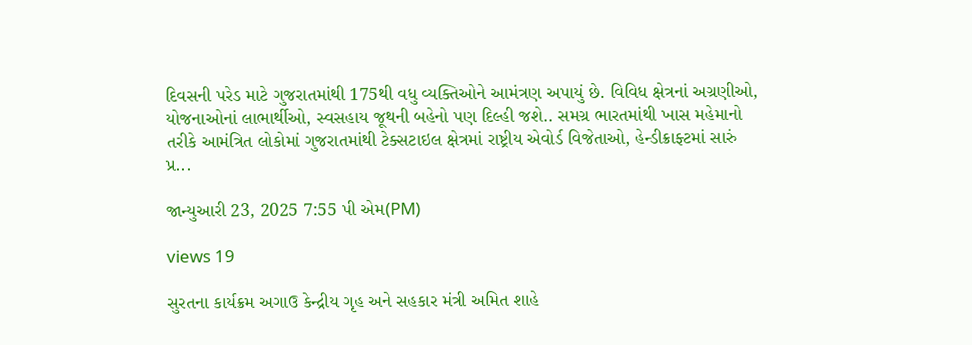દિવસની પરેડ માટે ગુજરાતમાંથી 175થી વધુ વ્યક્તિઓને આમંત્રણ અપાયું છે. વિવિધ ક્ષેત્રનાં અગ્રણીઓ, યોજનાઓનાં લાભાર્થીઓ, સ્વસહાય જૂથની બહેનો પણ દિલ્હી જશે.. સમગ્ર ભારતમાંથી ખાસ મહેમાનો તરીકે આમંત્રિત લોકોમાં ગુજરાતમાંથી ટેક્સટાઇલ ક્ષેત્રમાં રાષ્ટ્રીય એવોર્ડ વિજેતાઓ, હેન્ડીક્રાફ્ટમાં સારું પ્ર...

જાન્યુઆરી 23, 2025 7:55 પી એમ(PM)

views 19

સુરતના કાર્યક્રમ અગાઉ કેન્દ્રીય ગૃહ અને સહકાર મંત્રી અમિત શાહે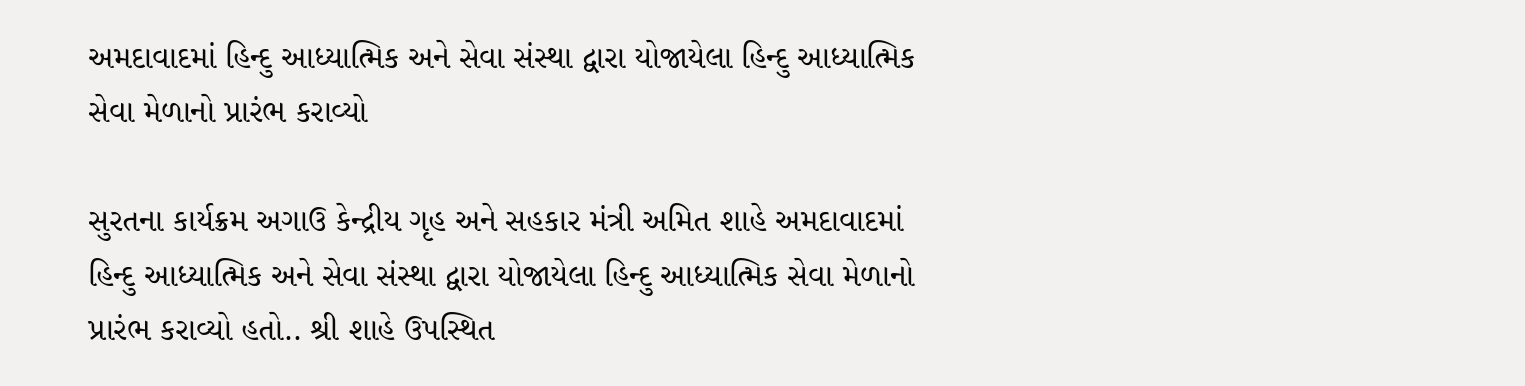અમદાવાદમાં હિન્દુ આધ્યાત્મિક અને સેવા સંસ્થા દ્વારા યોજાયેલા હિન્દુ આધ્યાત્મિક સેવા મેળાનો પ્રારંભ કરાવ્યો

સુરતના કાર્યક્રમ અગાઉ કેન્દ્રીય ગૃહ અને સહકાર મંત્રી અમિત શાહે અમદાવાદમાં હિન્દુ આધ્યાત્મિક અને સેવા સંસ્થા દ્વારા યોજાયેલા હિન્દુ આધ્યાત્મિક સેવા મેળાનો પ્રારંભ કરાવ્યો હતો.. શ્રી શાહે ઉપસ્થિત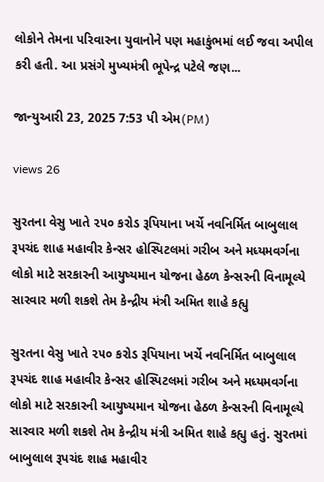લોકોને તેમના પરિવારના યુવાનોને પણ મહાકુંભમાં લઈ જવા અપીલ કરી હતી. આ પ્રસંગે મુખ્યમંત્રી ભૂપેન્દ્ર પટેલે જણ...

જાન્યુઆરી 23, 2025 7:53 પી એમ(PM)

views 26

સુરતના વેસુ ખાતે ૨૫૦ કરોડ રૂપિયાના ખર્ચે નવનિર્મિત બાબુલાલ રૂપચંદ શાહ મહાવીર કેન્સર હોસ્પિટલમાં ગરીબ અને મધ્યમવર્ગના લોકો માટે સરકારની આયુષ્યમાન યોજના હેઠળ કેન્સરની વિનામૂલ્યે સારવાર મળી શકશે તેમ કેન્દ્રીય મંત્રી અમિત શાહે કહ્યુ

સુરતના વેસુ ખાતે ૨૫૦ કરોડ રૂપિયાના ખર્ચે નવનિર્મિત બાબુલાલ રૂપચંદ શાહ મહાવીર કેન્સર હોસ્પિટલમાં ગરીબ અને મધ્યમવર્ગના લોકો માટે સરકારની આયુષ્યમાન યોજના હેઠળ કેન્સરની વિનામૂલ્યે સારવાર મળી શકશે તેમ કેન્દ્રીય મંત્રી અમિત શાહે કહ્યુ હતું. સુરતમાં બાબુલાલ રૂપચંદ શાહ મહાવીર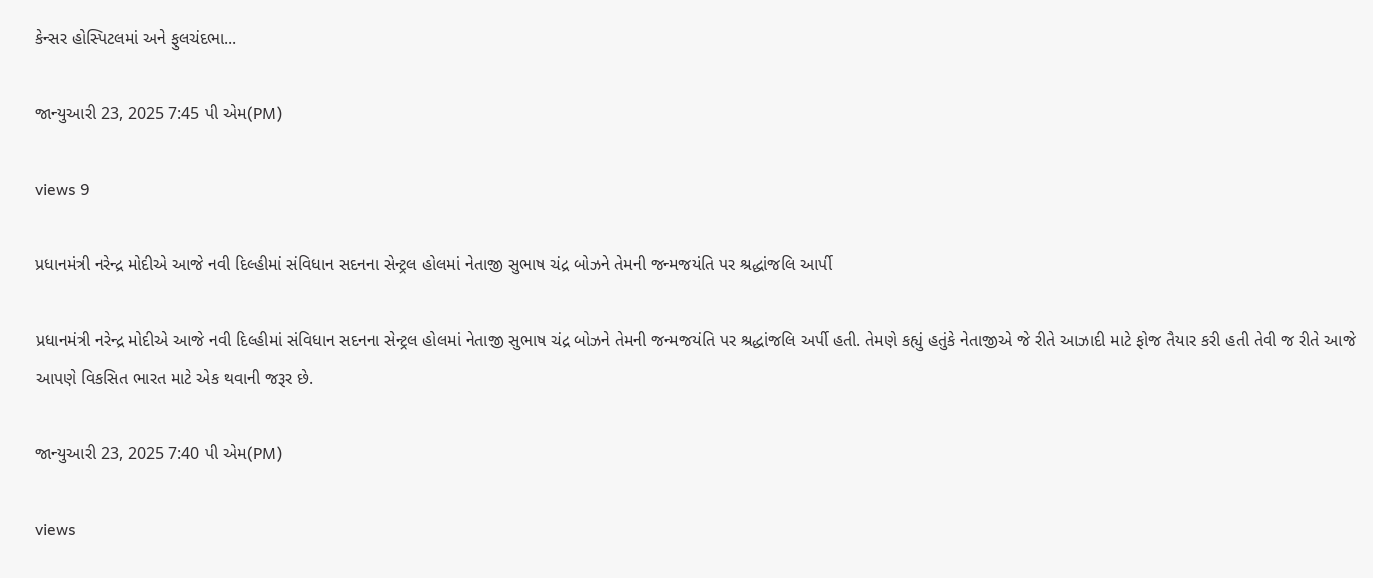કેન્સર હોસ્પિટલમાં અને ફુલચંદભા...

જાન્યુઆરી 23, 2025 7:45 પી એમ(PM)

views 9

પ્રધાનમંત્રી નરેન્દ્ર મોદીએ આજે નવી દિલ્હીમાં સંવિધાન સદનના સેન્ટ્રલ હોલમાં નેતાજી સુભાષ ચંદ્ર બોઝને તેમની જન્મજયંતિ પર શ્રદ્ધાંજલિ આર્પી

પ્રધાનમંત્રી નરેન્દ્ર મોદીએ આજે નવી દિલ્હીમાં સંવિધાન સદનના સેન્ટ્રલ હોલમાં નેતાજી સુભાષ ચંદ્ર બોઝને તેમની જન્મજયંતિ પર શ્રદ્ધાંજલિ અર્પી હતી. તેમણે કહ્યું હતુંકે નેતાજીએ જે રીતે આઝાદી માટે ફોજ તૈયાર કરી હતી તેવી જ રીતે આજે આપણે વિકસિત ભારત માટે એક થવાની જરૂર છે.

જાન્યુઆરી 23, 2025 7:40 પી એમ(PM)

views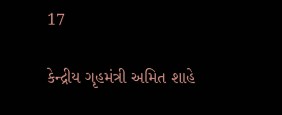17

કેન્દ્રીય ગૃહમંત્રી અમિત શાહે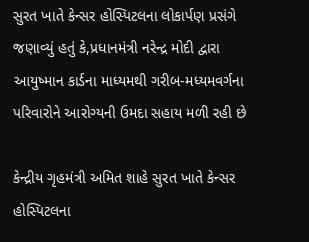સુરત ખાતે કેન્સર હોસ્પિટલના લોકાર્પણ પ્રસંગે જણાવ્યું હતું કે,પ્રધાનમંત્રી નરેન્દ્ર મોદી દ્વારા આયુષ્માન કાર્ડના માધ્યમથી ગરીબ-મધ્યમવર્ગના પરિવારોને આરોગ્યની ઉમદા સહાય મળી રહી છે

કેન્દ્રીય ગૃહમંત્રી અમિત શાહે સુરત ખાતે કેન્સર હોસ્પિટલના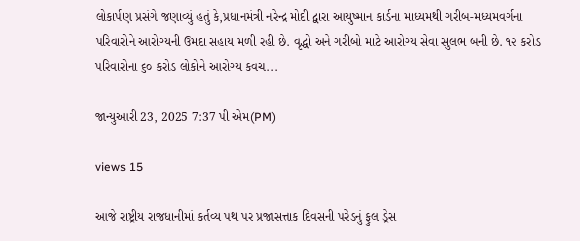લોકાર્પણ પ્રસંગે જણાવ્યું હતું કે,પ્રધાનમંત્રી નરેન્દ્ર મોદી દ્વારા આયુષ્માન કાર્ડના માધ્યમથી ગરીબ-મધ્યમવર્ગના પરિવારોને આરોગ્યની ઉમદા સહાય મળી રહી છે. વૃદ્ધો અને ગરીબો માટે આરોગ્ય સેવા સુલભ બની છે. ૧૨ કરોડ પરિવારોના ૬૦ કરોડ લોકોને આરોગ્ય કવચ...

જાન્યુઆરી 23, 2025 7:37 પી એમ(PM)

views 15

આજે રાષ્ટ્રીય રાજધાનીમાં કર્તવ્ય પથ પર પ્રજાસત્તાક દિવસની પરેડનું ફુલ ડ્રેસ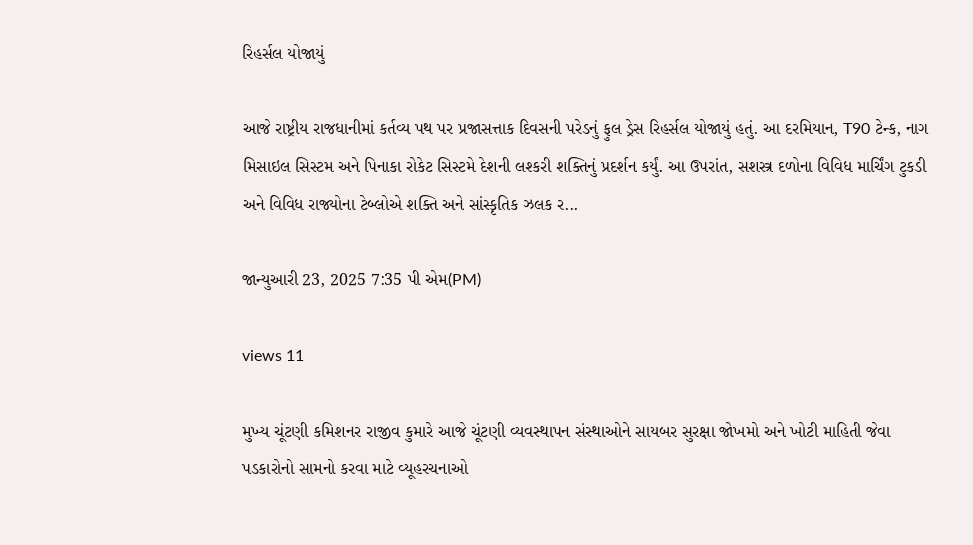રિહર્સલ યોજાયું

આજે રાષ્ટ્રીય રાજધાનીમાં કર્તવ્ય પથ પર પ્રજાસત્તાક દિવસની પરેડનું ફુલ ડ્રેસ રિહર્સલ યોજાયું હતું. આ દરમિયાન, T90 ટેન્ક, નાગ મિસાઇલ સિસ્ટમ અને પિનાકા રોકેટ સિસ્ટમે દેશની લશ્કરી શક્તિનું પ્રદર્શન કર્યું. આ ઉપરાંત, સશસ્ત્ર દળોના વિવિધ માર્ચિંગ ટુકડી અને વિવિધ રાજ્યોના ટેબ્લોએ શક્તિ અને સાંસ્કૃતિક ઝલક ર...

જાન્યુઆરી 23, 2025 7:35 પી એમ(PM)

views 11

મુખ્ય ચૂંટણી કમિશનર રાજીવ કુમારે આજે ચૂંટણી વ્યવસ્થાપન સંસ્થાઓને સાયબર સુરક્ષા જોખમો અને ખોટી માહિતી જેવા પડકારોનો સામનો કરવા માટે વ્યૂહરચનાઓ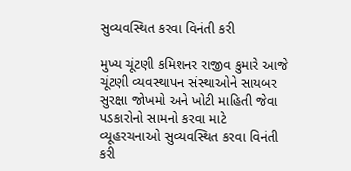સુવ્યવસ્થિત કરવા વિનંતી કરી

મુખ્ય ચૂંટણી કમિશનર રાજીવ કુમારે આજે ચૂંટણી વ્યવસ્થાપન સંસ્થાઓને સાયબર સુરક્ષા જોખમો અને ખોટી માહિતી જેવા પડકારોનો સામનો કરવા માટે વ્યૂહરચનાઓ સુવ્યવસ્થિત કરવા વિનંતી કરી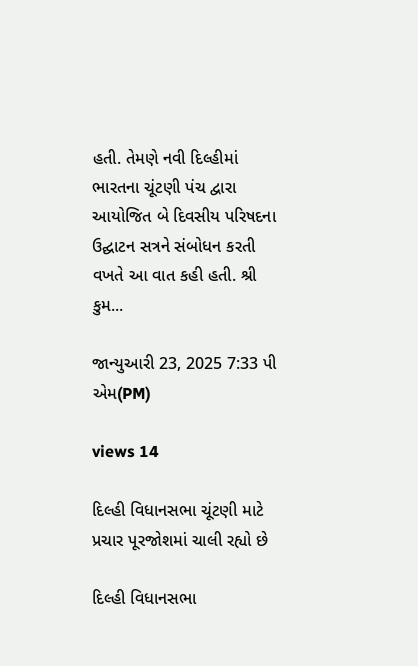હતી. તેમણે નવી દિલ્હીમાં ભારતના ચૂંટણી પંચ દ્વારા આયોજિત બે દિવસીય પરિષદના ઉદ્ઘાટન સત્રને સંબોધન કરતી વખતે આ વાત કહી હતી. શ્રી કુમ...

જાન્યુઆરી 23, 2025 7:33 પી એમ(PM)

views 14

દિલ્હી વિધાનસભા ચૂંટણી માટે પ્રચાર પૂરજોશમાં ચાલી રહ્યો છે

દિલ્હી વિધાનસભા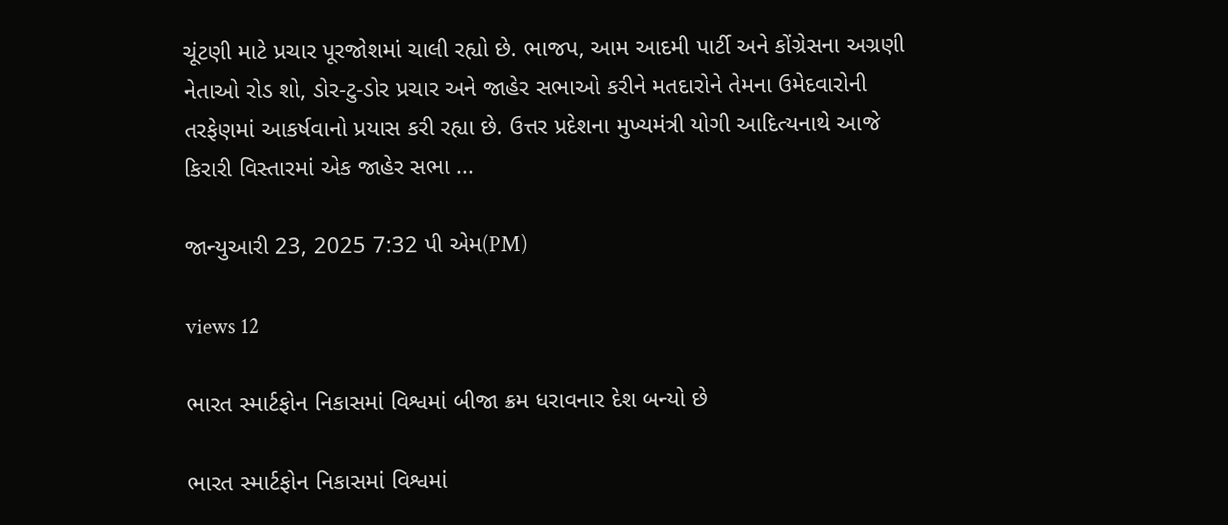ચૂંટણી માટે પ્રચાર પૂરજોશમાં ચાલી રહ્યો છે. ભાજપ, આમ આદમી પાર્ટી અને કોંગ્રેસના અગ્રણી નેતાઓ રોડ શો, ડોર-ટુ-ડોર પ્રચાર અને જાહેર સભાઓ કરીને મતદારોને તેમના ઉમેદવારોની તરફેણમાં આકર્ષવાનો પ્રયાસ કરી રહ્યા છે. ઉત્તર પ્રદેશના મુખ્યમંત્રી યોગી આદિત્યનાથે આજે કિરારી વિસ્તારમાં એક જાહેર સભા ...

જાન્યુઆરી 23, 2025 7:32 પી એમ(PM)

views 12

ભારત સ્માર્ટફોન નિકાસમાં વિશ્વમાં બીજા ક્રમ ધરાવનાર દેશ બન્યો છે

ભારત સ્માર્ટફોન નિકાસમાં વિશ્વમાં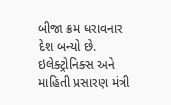બીજા ક્રમ ધરાવનાર દેશ બન્યો છે. ઇલેક્ટ્રોનિક્સ અને માહિતી પ્રસારણ મંત્રી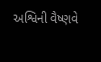અશ્વિની વૈષ્ણવે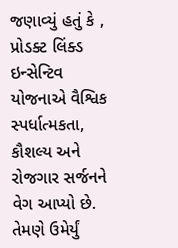જણાવ્યું હતું કે , પ્રોડક્ટ લિંક્ડ ઇન્સેન્ટિવ યોજનાએ વૈશ્વિક સ્પર્ધાત્મકતા, કૌશલ્ય અને રોજગાર સર્જનને વેગ આપ્યો છે. તેમણે ઉમેર્યું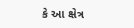કે આ ક્ષેત્ર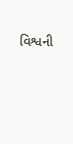વિશ્વની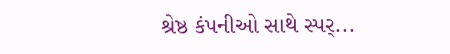શ્રેષ્ઠ કંપનીઓ સાથે સ્પર્...